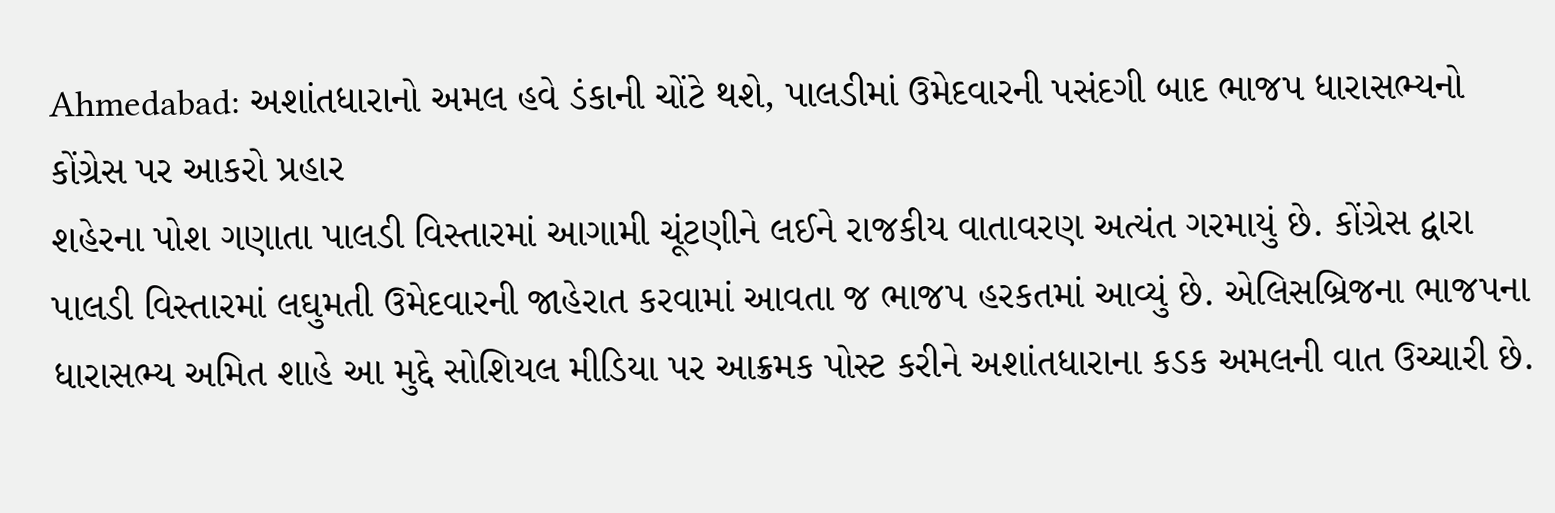Ahmedabad: અશાંતધારાનો અમલ હવે ડંકાની ચોંટે થશે, પાલડીમાં ઉમેદવારની પસંદગી બાદ ભાજપ ધારાસભ્યનો કોંગ્રેસ પર આકરો પ્રહાર
શહેરના પોશ ગણાતા પાલડી વિસ્તારમાં આગામી ચૂંટણીને લઈને રાજકીય વાતાવરણ અત્યંત ગરમાયું છે. કોંગ્રેસ દ્વારા પાલડી વિસ્તારમાં લઘુમતી ઉમેદવારની જાહેરાત કરવામાં આવતા જ ભાજપ હરકતમાં આવ્યું છે. એલિસબ્રિજના ભાજપના ધારાસભ્ય અમિત શાહે આ મુદ્દે સોશિયલ મીડિયા પર આક્રમક પોસ્ટ કરીને અશાંતધારાના કડક અમલની વાત ઉચ્ચારી છે.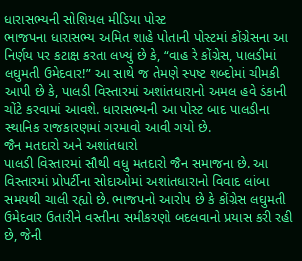ધારાસભ્યની સોશિયલ મીડિયા પોસ્ટ
ભાજપના ધારાસભ્ય અમિત શાહે પોતાની પોસ્ટમાં કોંગ્રેસના આ નિર્ણય પર કટાક્ષ કરતા લખ્યું છે કે, “વાહ રે કોંગ્રેસ, પાલડીમાં લઘુમતી ઉમેદવાર!” આ સાથે જ તેમણે સ્પષ્ટ શબ્દોમાં ચીમકી આપી છે કે, પાલડી વિસ્તારમાં અશાંતધારાનો અમલ હવે ડંકાની ચોંટે કરવામાં આવશે. ધારાસભ્યની આ પોસ્ટ બાદ પાલડીના સ્થાનિક રાજકારણમાં ગરમાવો આવી ગયો છે.
જૈન મતદારો અને અશાંતધારો
પાલડી વિસ્તારમાં સૌથી વધુ મતદારો જૈન સમાજના છે. આ વિસ્તારમાં પ્રોપર્ટીના સોદાઓમાં અશાંતધારાનો વિવાદ લાંબા સમયથી ચાલી રહ્યો છે. ભાજપનો આરોપ છે કે કોંગ્રેસ લઘુમતી ઉમેદવાર ઉતારીને વસ્તીના સમીકરણો બદલવાનો પ્રયાસ કરી રહી છે, જેની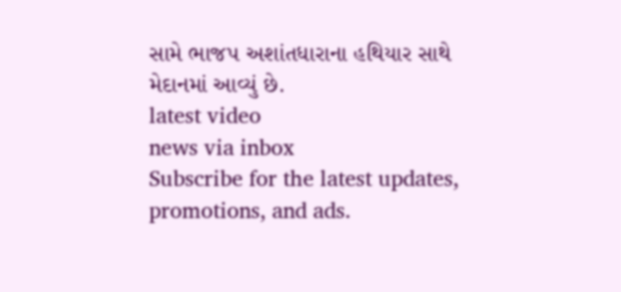સામે ભાજપ અશાંતધારાના હથિયાર સાથે મેદાનમાં આવ્યું છે.
latest video
news via inbox
Subscribe for the latest updates, promotions, and ads.